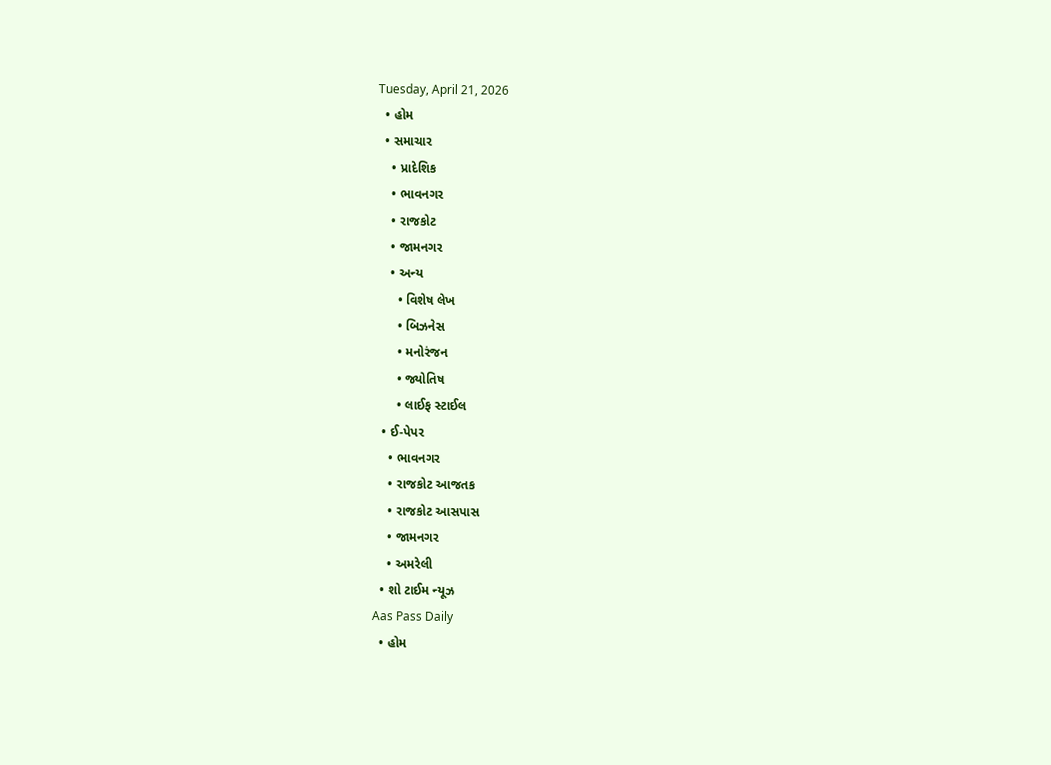Tuesday, April 21, 2026
  • હોમ
  • સમાચાર
    • પ્રાદેશિક
    • ભાવનગર
    • રાજકોટ
    • જામનગર
    • અન્ય
      • વિશેષ લેખ
      • બિઝનેસ
      • મનોરંજન
      • જ્યોતિષ
      • લાઈફ સ્ટાઈલ
  • ઈ-પેપર
    • ભાવનગર
    • રાજકોટ આજતક
    • રાજકોટ આસપાસ
    • જામનગર
    • અમરેલી
  • શો ટાઈમ ન્યૂઝ
Aas Pass Daily
  • હોમ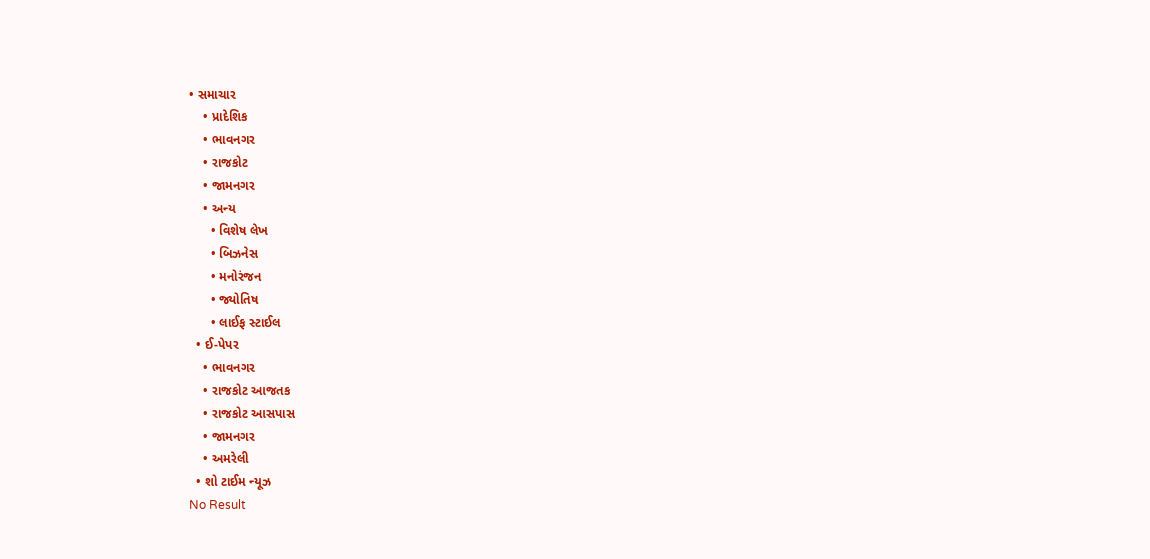• સમાચાર
    • પ્રાદેશિક
    • ભાવનગર
    • રાજકોટ
    • જામનગર
    • અન્ય
      • વિશેષ લેખ
      • બિઝનેસ
      • મનોરંજન
      • જ્યોતિષ
      • લાઈફ સ્ટાઈલ
  • ઈ-પેપર
    • ભાવનગર
    • રાજકોટ આજતક
    • રાજકોટ આસપાસ
    • જામનગર
    • અમરેલી
  • શો ટાઈમ ન્યૂઝ
No Result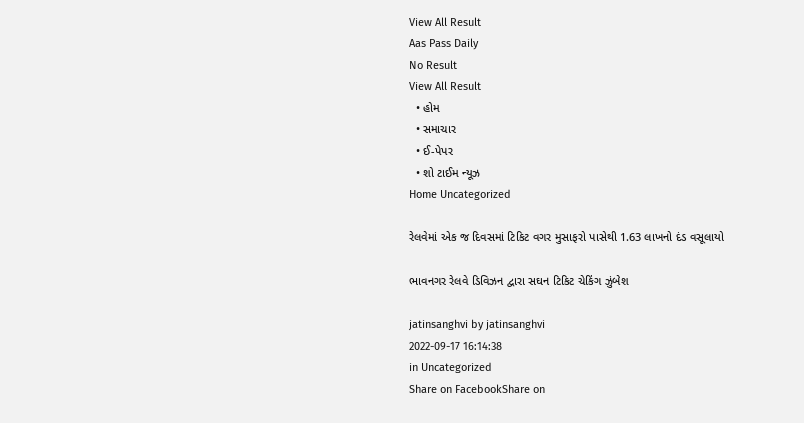View All Result
Aas Pass Daily
No Result
View All Result
  • હોમ
  • સમાચાર
  • ઈ-પેપર
  • શો ટાઈમ ન્યૂઝ
Home Uncategorized

રેલવેમાં એક જ દિવસમાં ટિકિટ વગર મુસાફરો પાસેથી 1.63 લાખનો દંડ વસૂલાયો

ભાવનગર રેલવે ડિવિઝન દ્વારા સઘન ટિકિટ ચેકિંગ ઝુંબેશ

jatinsanghvi by jatinsanghvi
2022-09-17 16:14:38
in Uncategorized
Share on FacebookShare on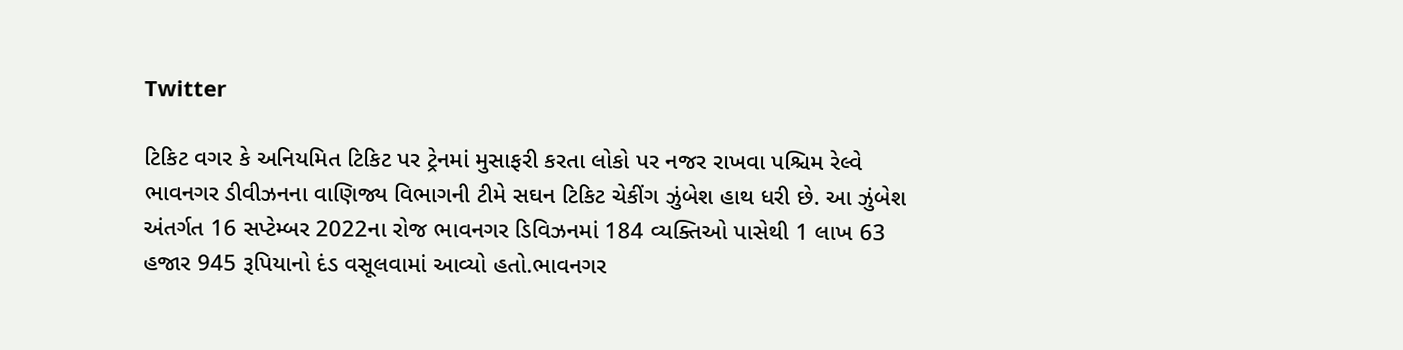Twitter

ટિકિટ વગર કે અનિયમિત ટિકિટ પર ટ્રેનમાં મુસાફરી કરતા લોકો પર નજર રાખવા પશ્ચિમ રેલ્વે ભાવનગર ડીવીઝનના વાણિજ્ય વિભાગની ટીમે સઘન ટિકિટ ચેકીંગ ઝુંબેશ હાથ ધરી છે. આ ઝુંબેશ અંતર્ગત 16 સપ્ટેમ્બર 2022ના રોજ ભાવનગર ડિવિઝનમાં 184 વ્યક્તિઓ પાસેથી 1 લાખ 63 હજાર 945 રૂપિયાનો દંડ વસૂલવામાં આવ્યો હતો.ભાવનગર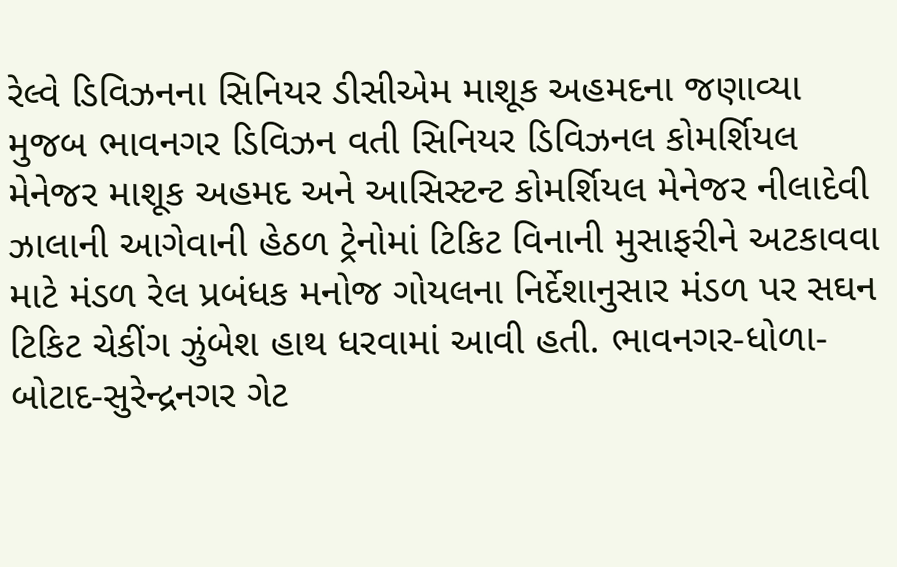રેલ્વે ડિવિઝનના સિનિયર ડીસીએમ માશૂક અહમદના જણાવ્યા મુજબ ભાવનગર ડિવિઝન વતી સિનિયર ડિવિઝનલ કોમર્શિયલ મેનેજર માશૂક અહમદ અને આસિસ્ટન્ટ કોમર્શિયલ મેનેજર નીલાદેવી ઝાલાની આગેવાની હેઠળ ટ્રેનોમાં ટિકિટ વિનાની મુસાફરીને અટકાવવા માટે મંડળ રેલ પ્રબંધક મનોજ ગોયલના નિર્દેશાનુસાર મંડળ પર સઘન ટિકિટ ચેકીંગ ઝુંબેશ હાથ ધરવામાં આવી હતી. ભાવનગર-ધોળા-બોટાદ-સુરેન્દ્રનગર ગેટ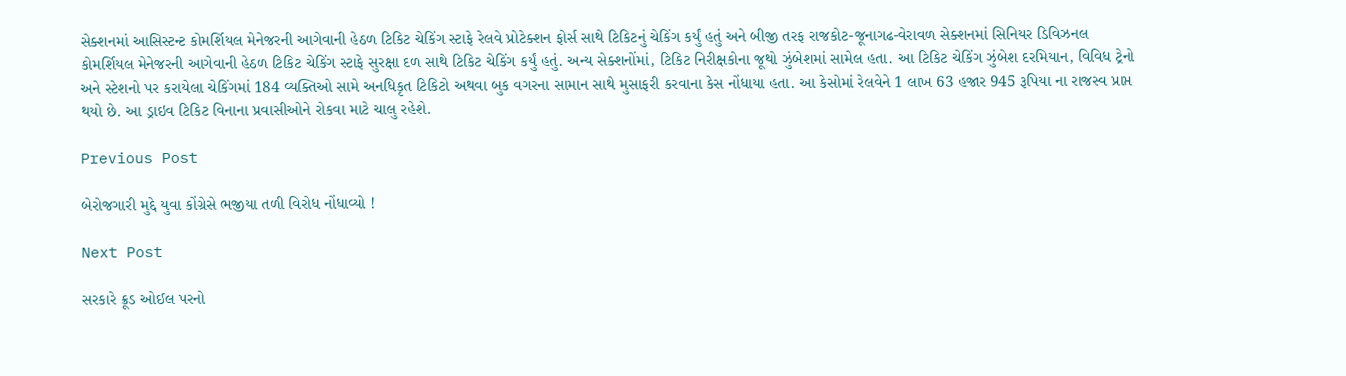સેક્શનમાં આસિસ્ટન્ટ કોમર્શિયલ મેનેજરની આગેવાની હેઠળ ટિકિટ ચેકિંગ સ્ટાફે રેલવે પ્રોટેક્શન ફોર્સ સાથે ટિકિટનું ચેકિંગ કર્યું હતું અને બીજી તરફ રાજકોટ-જૂનાગઢ-વેરાવળ સેક્શનમાં સિનિયર ડિવિઝનલ કોમર્શિયલ મેનેજરની આગેવાની હેઠળ ટિકિટ ચેકિંગ સ્ટાફે સુરક્ષા દળ સાથે ટિકિટ ચેકિંગ કર્યું હતું. અન્ય સેક્શનોંમાં, ટિકિટ નિરીક્ષકોના જૂથો ઝુંબેશમાં સામેલ હતા. આ ટિકિટ ચેકિંગ ઝુંબેશ દરમિયાન, વિવિધ ટ્રેનો અને સ્ટેશનો પર કરાયેલા ચેકિંગમાં 184 વ્યક્તિઓ સામે અનધિકૃત ટિકિટો અથવા બુક વગરના સામાન સાથે મુસાફરી કરવાના કેસ નોંધાયા હતા. આ કેસોમાં રેલવેને 1 લાખ 63 હજાર 945 રૂપિયા ના રાજસ્વ પ્રાપ્ત થયો છે. આ ડ્રાઇવ ટિકિટ વિનાના પ્રવાસીઓને રોકવા માટે ચાલુ રહેશે.

Previous Post

બેરોજગારી મુદ્દે યુવા કોંગ્રેસે ભજીયા તળી વિરોધ નોંધાવ્યો !

Next Post

સરકારે ક્રૂડ ઓઈલ પરનો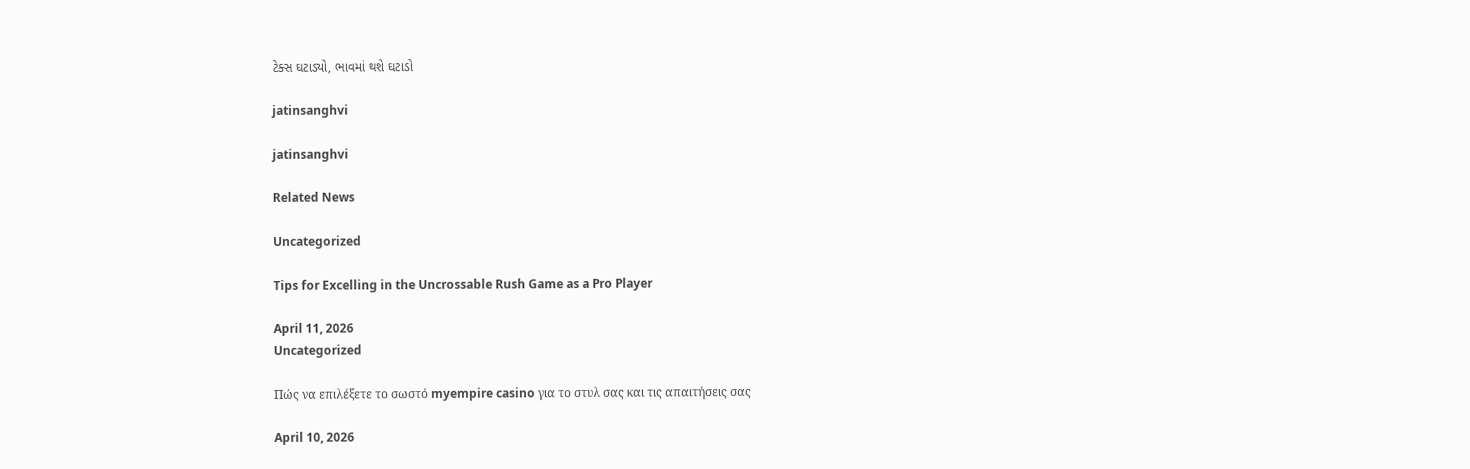ટેક્સ ઘટાડ્યો, ભાવમાં થશે ઘટાડો

jatinsanghvi

jatinsanghvi

Related News

Uncategorized

Tips for Excelling in the Uncrossable Rush Game as a Pro Player

April 11, 2026
Uncategorized

Πώς να επιλέξετε το σωστό myempire casino για το στυλ σας και τις απαιτήσεις σας

April 10, 2026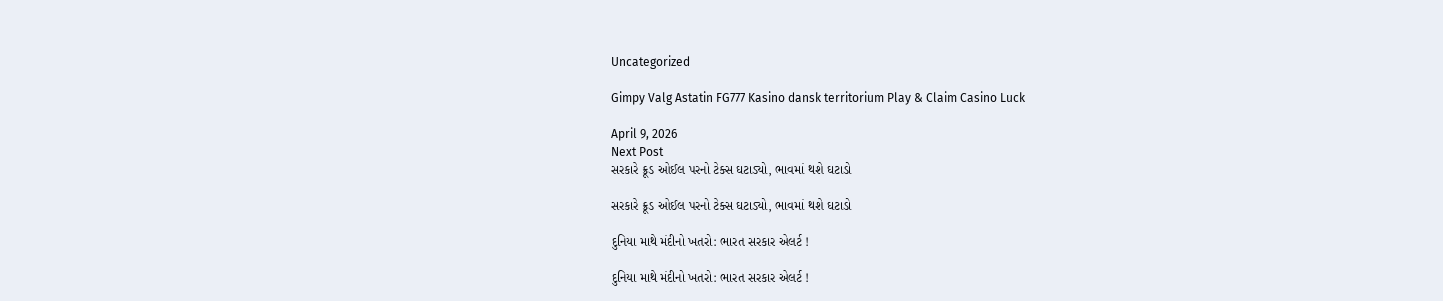Uncategorized

Gimpy Valg Astatin FG777 Kasino dansk territorium Play & Claim Casino Luck

April 9, 2026
Next Post
સરકારે ક્રૂડ ઓઈલ પરનો ટેક્સ ઘટાડ્યો, ભાવમાં થશે ઘટાડો

સરકારે ક્રૂડ ઓઈલ પરનો ટેક્સ ઘટાડ્યો, ભાવમાં થશે ઘટાડો

દુનિયા માથે મંદીનો ખતરો: ભારત સરકાર એલર્ટ !

દુનિયા માથે મંદીનો ખતરો: ભારત સરકાર એલર્ટ !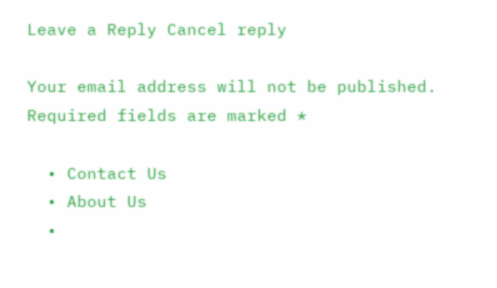Leave a Reply Cancel reply

Your email address will not be published. Required fields are marked *

  • Contact Us
  • About Us
  •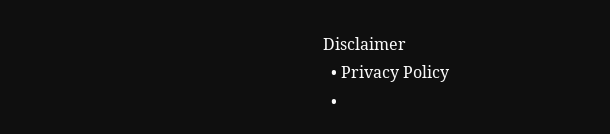Disclaimer
  • Privacy Policy
  •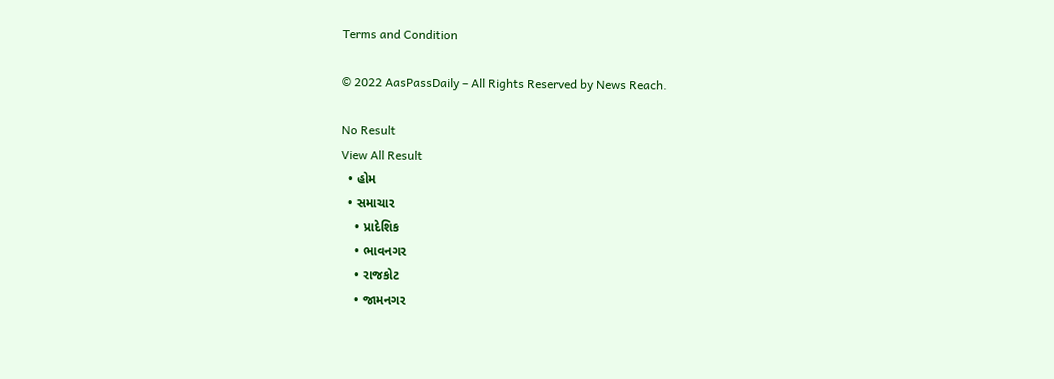Terms and Condition

© 2022 AasPassDaily – All Rights Reserved by News Reach.

No Result
View All Result
  • હોમ
  • સમાચાર
    • પ્રાદેશિક
    • ભાવનગર
    • રાજકોટ
    • જામનગર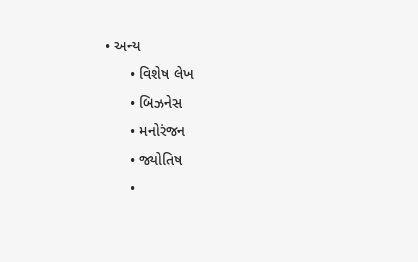• અન્ય
      • વિશેષ લેખ
      • બિઝનેસ
      • મનોરંજન
      • જ્યોતિષ
      •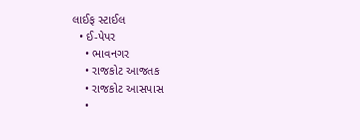લાઈફ સ્ટાઈલ
  • ઈ-પેપર
    • ભાવનગર
    • રાજકોટ આજતક
    • રાજકોટ આસપાસ
    •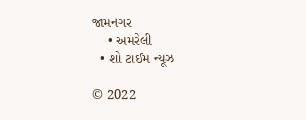જામનગર
    • અમરેલી
  • શો ટાઈમ ન્યૂઝ

© 2022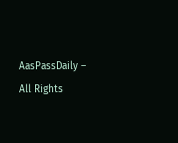AasPassDaily – All Rights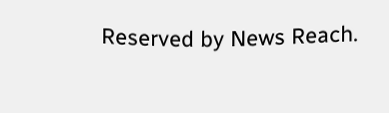Reserved by News Reach.